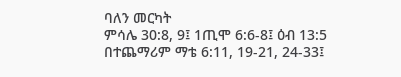ባለን መርካት
ምሳሌ 30:8, 9፤ 1ጢሞ 6:6-8፤ ዕብ 13:5
በተጨማሪም ማቴ 6:11, 19-21, 24-33፤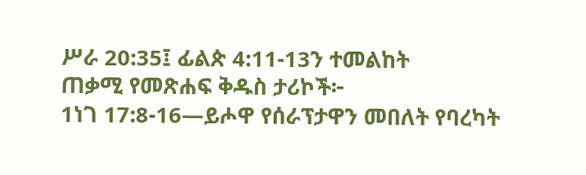ሥራ 20:35፤ ፊልጵ 4:11-13ን ተመልከት
ጠቃሚ የመጽሐፍ ቅዱስ ታሪኮች፦
1ነገ 17:8-16—ይሖዋ የሰራፕታዋን መበለት የባረካት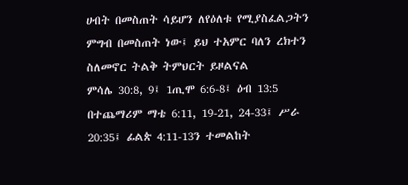ሀብት በመስጠት ሳይሆን ለየዕለቱ የሚያስፈልጋትን ምግብ በመስጠት ነው፤ ይህ ተአምር ባለን ረክተን ስለመኖር ትልቅ ትምህርት ይዞልናል
ምሳሌ 30:8, 9፤ 1ጢሞ 6:6-8፤ ዕብ 13:5
በተጨማሪም ማቴ 6:11, 19-21, 24-33፤ ሥራ 20:35፤ ፊልጵ 4:11-13ን ተመልከት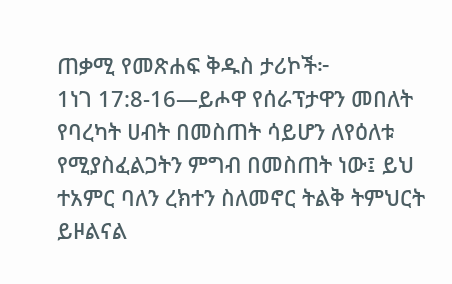ጠቃሚ የመጽሐፍ ቅዱስ ታሪኮች፦
1ነገ 17:8-16—ይሖዋ የሰራፕታዋን መበለት የባረካት ሀብት በመስጠት ሳይሆን ለየዕለቱ የሚያስፈልጋትን ምግብ በመስጠት ነው፤ ይህ ተአምር ባለን ረክተን ስለመኖር ትልቅ ትምህርት ይዞልናል